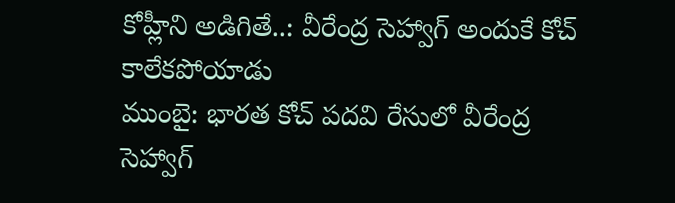కోహ్లీని అడిగితే..: వీరేంద్ర సెహ్వాగ్ అందుకే కోచ్ కాలేకపోయాడు
ముంబై: భారత కోచ్ పదవి రేసులో వీరేంద్ర సెహ్వాగ్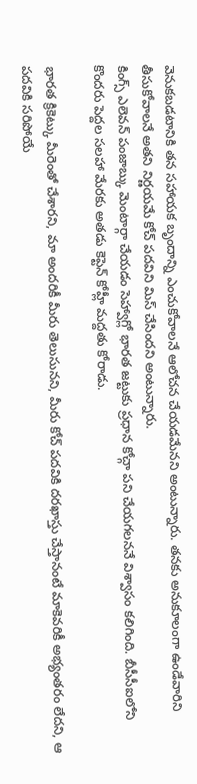వెనుకబడటానికి తన సహాయక బృందాన్ని ఎంచుకోవాలనే ఆలోచన చేయడమేనని అంటున్నారు. తనకు అనుకూలంగా ఉండేవారిని తీసుకోవాలనే అతని నిర్ణయమే కోచ్ పదవిని మిస్ చేసిందని అంటున్నారు.
కింగ్స్ ఎలెవన్ పంజాబ్కు మెంటార్గా చేయడం సెహ్వాగ్లో భారత జట్టుకు ప్రధాన కోచ్గా పని చేయగలననే విశ్వాసం కలిగింది. బీసీసీఐలోని కొందరు పెద్దల సలహా మేరకు అతడు కెప్టెన్ కోహ్లీ మద్దతు కోరాడు.

భారత క్రికెట్కు మీరెంతో చేశారని, మా అందరికీ మీరు తెలుసునని, మీరు కోచ్ పదవికి దరఖాస్తు చేస్తానంటే మాకెవరికీ అభ్యంతరం లేదని, ఆ పదవికి సరిపోయే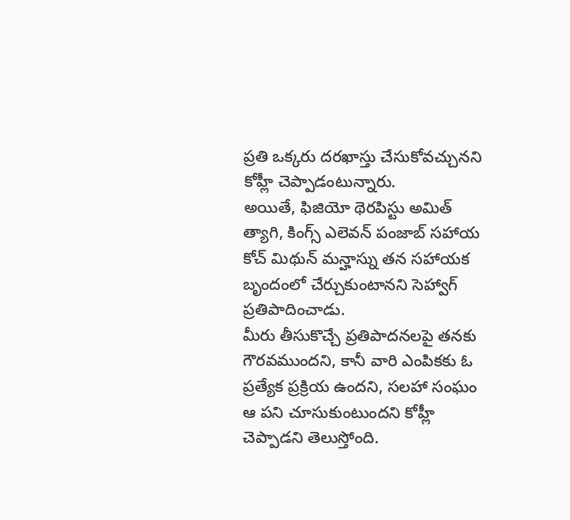ప్రతి ఒక్కరు దరఖాస్తు చేసుకోవచ్చునని కోహ్లీ చెప్పాడంటున్నారు.
అయితే, ఫిజియో థెరపిస్టు అమిత్ త్యాగి, కింగ్స్ ఎలెవన్ పంజాబ్ సహాయ కోచ్ మిథున్ మన్హాస్ను తన సహాయక బృందంలో చేర్చుకుంటానని సెహ్వాగ్ ప్రతిపాదించాడు.
మీరు తీసుకొచ్చే ప్రతిపాదనలపై తనకు గౌరవముందని, కానీ వారి ఎంపికకు ఓ ప్రత్యేక ప్రక్రియ ఉందని, సలహా సంఘం ఆ పని చూసుకుంటుందని కోహ్లీ చెప్పాడని తెలుస్తోంది.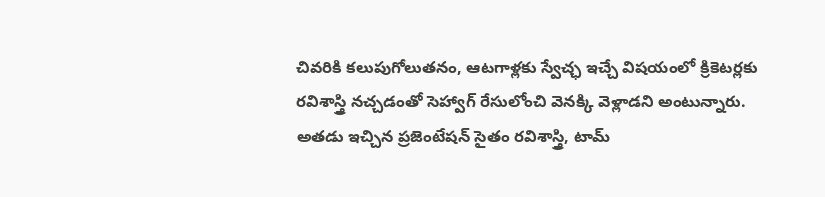చివరికి కలుపుగోలుతనం, ఆటగాళ్లకు స్వేచ్ఛ ఇచ్చే విషయంలో క్రికెటర్లకు రవిశాస్త్రి నచ్చడంతో సెహ్వాగ్ రేసులోంచి వెనక్కి వెళ్లాడని అంటున్నారు. అతడు ఇచ్చిన ప్రజెంటేషన్ సైతం రవిశాస్త్రి, టామ్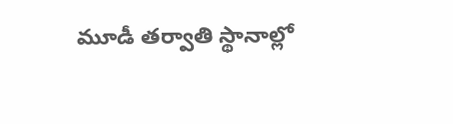మూడీ తర్వాతి స్థానాల్లో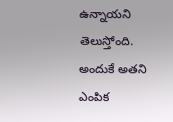ఉన్నాయని తెలుస్తోంది. అందుకే అతని ఎంపిక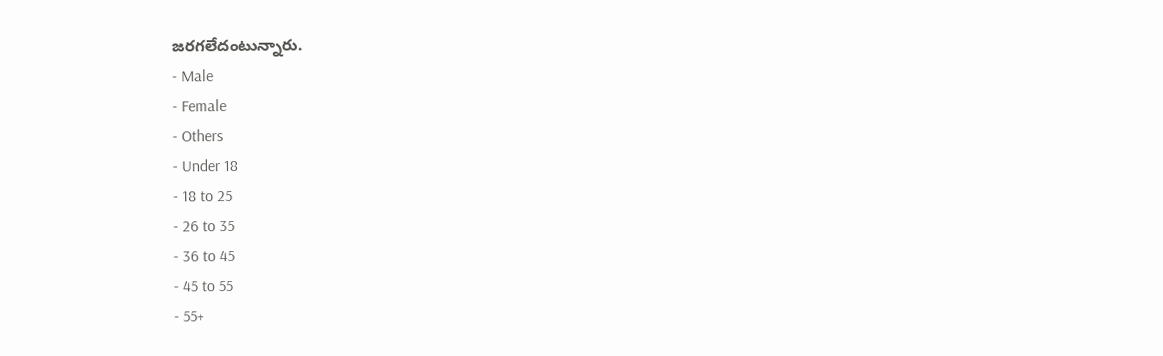జరగలేదంటున్నారు.
- Male
- Female
- Others
- Under 18
- 18 to 25
- 26 to 35
- 36 to 45
- 45 to 55
- 55+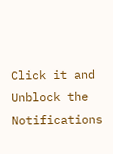Click it and Unblock the Notifications